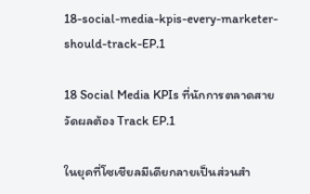18-social-media-kpis-every-marketer-should-track-EP.1

18 Social Media KPIs ที่นักการตลาดสายวัดผลต้อง Track EP.1

ในยุคที่โซเชียลมีเดียกลายเป็นส่วนสำ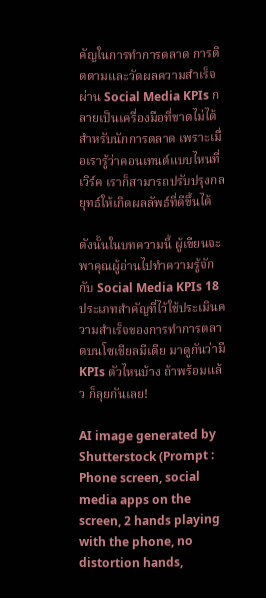คัญในการทำการตลาด การติดตามและวัดผลความสำเร็จผ่าน Social Media KPIs กลายเป็นเครื่องมือที่ขาดไม่ได้สำหรับนักการตลาด เพราะเมื่อเรารู้ว่าคอนเทนต์แบบไหนที่เวิร์ค เราก็สามารถปรับปรุงกลยุทธ์ให้เกิดผลลัพธ์ที่ดีขึ้นได้

ดังนั้นในบทความนี้ ผู้เขียนจะพาคุณผู้อ่านไปทำความรู้จักกับ Social Media KPIs 18 ประเภทสำคัญที่ไว้ใช้ประเมินความสำเร็จของการทำการตลาดบนโซเชียลมีเดีย มาดูกันว่ามี KPIs ตัวไหนบ้าง ถ้าพร้อมแล้ว ก็ลุยกันเลย!

AI image generated by Shutterstock (Prompt : Phone screen, social media apps on the screen, 2 hands playing with the phone, no distortion hands,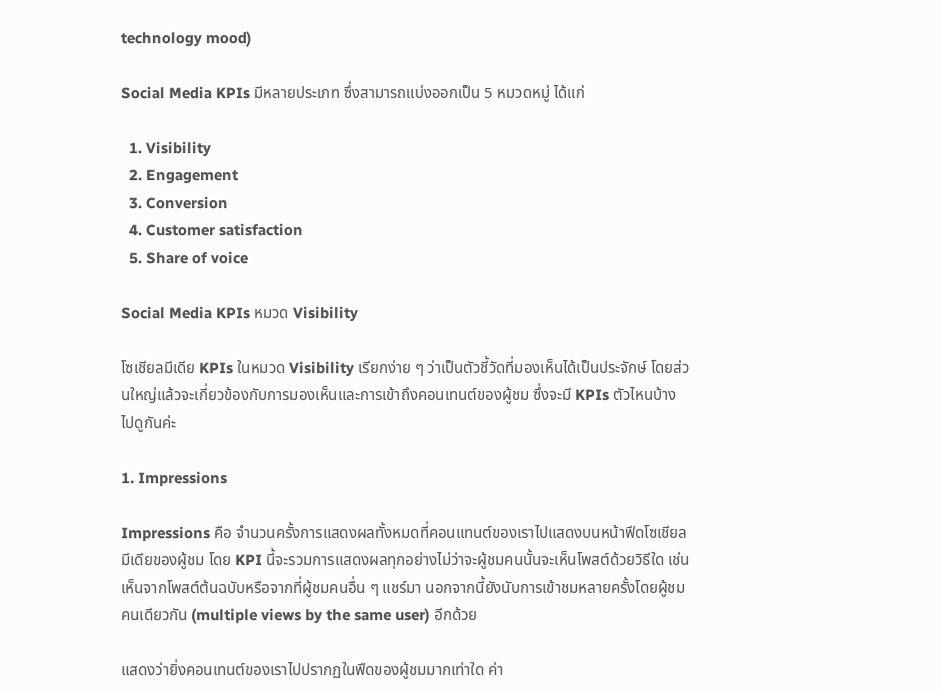technology mood)

Social Media KPIs มีหลายประเภท ซึ่งสามารถแบ่งออกเป็น 5 หมวดหมู่ ได้แก่

  1. Visibility
  2. Engagement
  3. Conversion
  4. Customer satisfaction
  5. Share of voice

Social Media KPIs หมวด Visibility

โซเชียลมีเดีย KPIs ในหมวด Visibility เรียกง่าย ๆ ว่าเป็นตัวชี้วัดที่มองเห็นได้เป็นประจักษ์ โดยส่วนใหญ่แล้วจะเกี่ยวข้องกับการมองเห็นและการเข้าถึงคอนเทนต์ของผู้ชม ซึ่งจะมี KPIs ตัวไหนบ้าง ไปดูกันค่ะ

1. Impressions

Impressions คือ จำนวนครั้งการแสดงผลทั้งหมดที่คอนแทนต์ของเราไปแสดงบนหน้าฟีดโซเชียลมีเดียของผู้ชม โดย KPI นี้จะรวมการแสดงผลทุกอย่างไม่ว่าจะผู้ชมคนนั้นจะเห็นโพสต์ด้วยวิธีใด เช่น เห็นจากโพสต์ต้นฉบับหรือจากที่ผู้ชมคนอื่น ๆ แชร์มา นอกจากนี้ยังนับการเข้าชมหลายครั้งโดยผู้ชมคนเดียวกัน (multiple views by the same user) อีกด้วย

แสดงว่ายิ่งคอนเทนต์ของเราไปปรากฏในฟีดของผู้ชมมากเท่าใด ค่า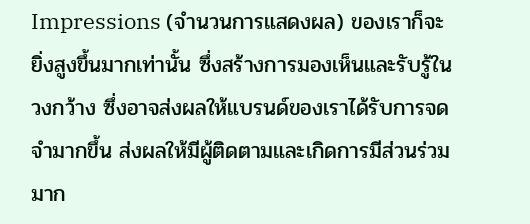Impressions (จำนวนการแสดงผล) ของเราก็จะยิ่งสูงขึ้นมากเท่านั้น ซึ่งสร้างการมองเห็นและรับรู้ในวงกว้าง ซึ่งอาจส่งผลให้แบรนด์ของเราได้รับการจดจำมากขึ้น ส่งผลให้มีผู้ติดตามและเกิดการมีส่วนร่วมมาก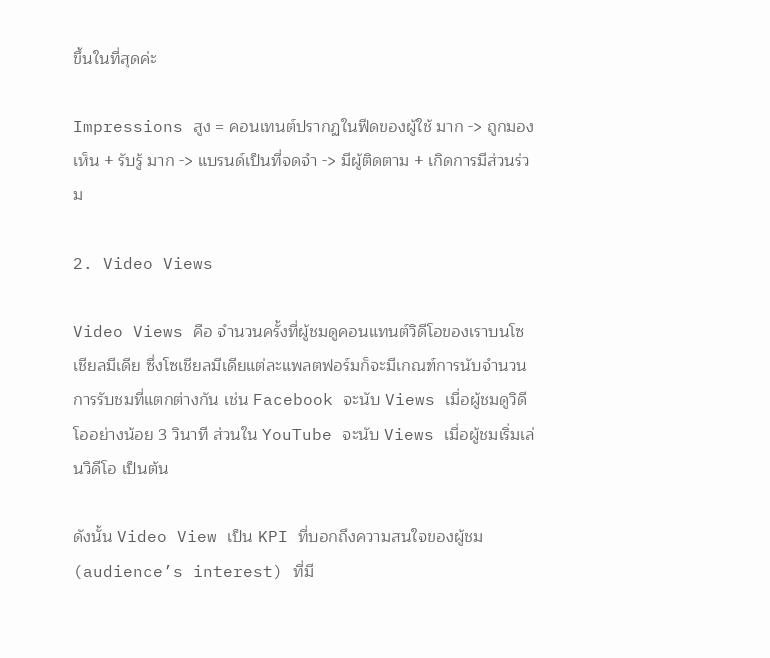ขึ้นในที่สุดค่ะ

Impressions สูง = คอนเทนต์ปรากฏในฟีดของผู้ใช้ มาก -> ถูกมองเห็น + รับรู้ มาก -> แบรนด์เป็นที่จดจำ -> มีผู้ติดตาม + เกิดการมีส่วนร่วม

2. Video Views

Video Views คือ จำนวนครั้งที่ผู้ชมดูคอนแทนต์วิดีโอของเราบนโซเชียลมีเดีย ซึ่งโซเชียลมีเดียแต่ละแพลตฟอร์มก็จะมีเกณฑ์การนับจำนวนการรับชมที่แตกต่างกัน เช่น Facebook จะนับ Views เมื่อผู้ชมดูวิดีโออย่างน้อย 3 วินาที ส่วนใน YouTube จะนับ Views เมื่อผู้ชมเริ่มเล่นวิดีโอ เป็นต้น

ดังนั้น Video View เป็น KPI ที่บอกถึงความสนใจของผู้ชม (audience’s interest) ที่มี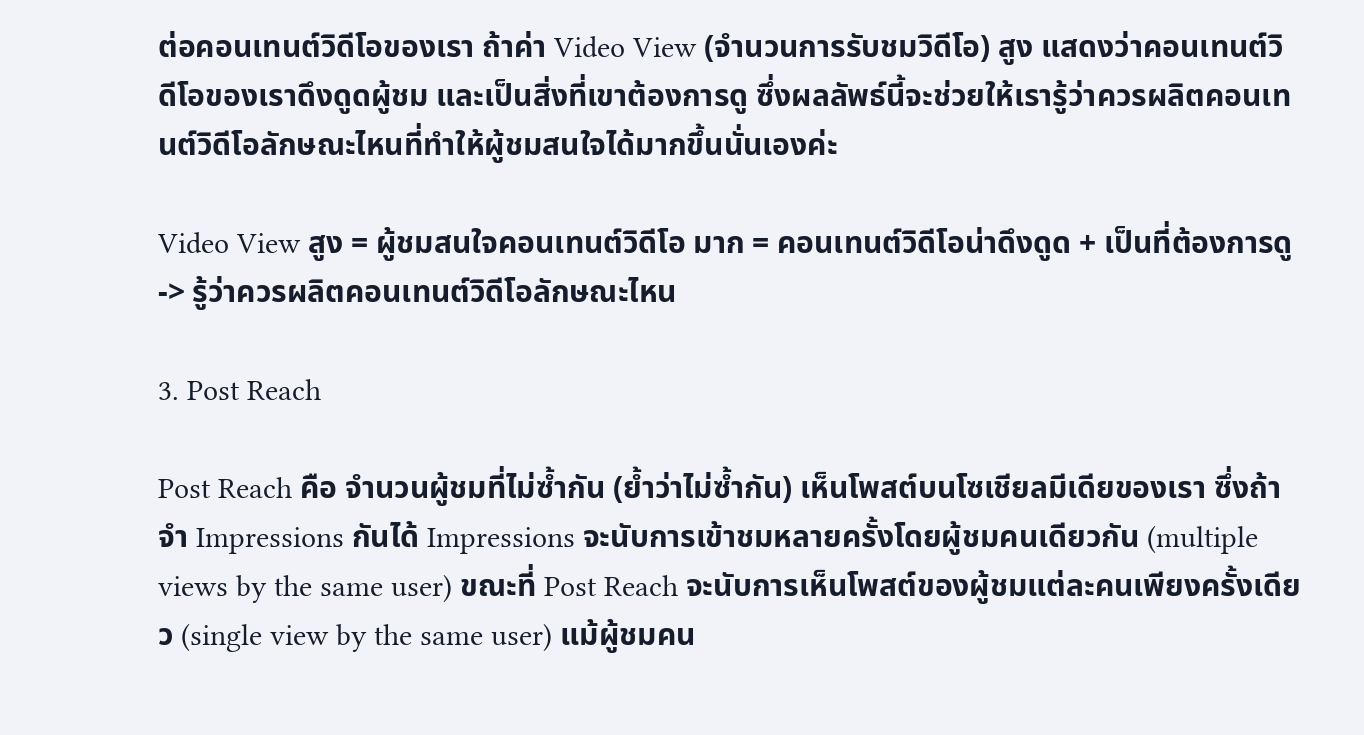ต่อคอนเทนต์วิดีโอของเรา ถ้าค่า Video View (จำนวนการรับชมวิดีโอ) สูง แสดงว่าคอนเทนต์วิดีโอของเราดึงดูดผู้ชม และเป็นสิ่งที่เขาต้องการดู ซึ่งผลลัพธ์นี้จะช่วยให้เรารู้ว่าควรผลิตคอนเทนต์วิดีโอลักษณะไหนที่ทำให้ผู้ชมสนใจได้มากขึ้นนั่นเองค่ะ

Video View สูง = ผู้ชมสนใจคอนเทนต์วิดีโอ มาก = คอนเทนต์วิดีโอน่าดึงดูด + เป็นที่ต้องการดู -> รู้ว่าควรผลิตคอนเทนต์วิดีโอลักษณะไหน

3. Post Reach

Post Reach คือ จำนวนผู้ชมที่ไม่ซ้ำกัน (ย้ำว่าไม่ซ้ำกัน) เห็นโพสต์บนโซเชียลมีเดียของเรา ซึ่งถ้าจำ Impressions กันได้ Impressions จะนับการเข้าชมหลายครั้งโดยผู้ชมคนเดียวกัน (multiple views by the same user) ขณะที่ Post Reach จะนับการเห็นโพสต์ของผู้ชมแต่ละคนเพียงครั้งเดียว (single view by the same user) แม้ผู้ชมคน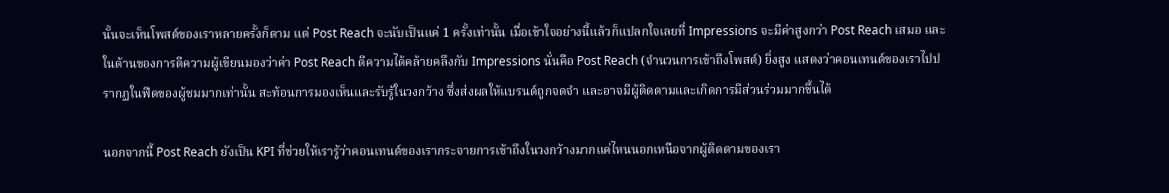นั้นจะเห็นโพสต์ของเราหลายครั้งก็ตาม แต่ Post Reach จะนับเป็นแค่ 1 ครั้งเท่านั้น เมื่อเข้าใจอย่างนี้แล้วก็แปลกใจเลยที่ Impressions จะมีค่าสูงกว่า Post Reach เสมอ และในด้านของการตีความผู้เขียนมองว่าค่า Post Reach ตีความได้คล้ายคลึงกับ Impressions นั่นคือ Post Reach (จำนวนการเข้าถึงโพสต์) ยิ่งสูง แสดงว่าคอนเทนต์ของเราไปปรากฏในฟีดของผู้ชมมากเท่านั้น สะท้อนการมองเห็นและรับรู้ในวงกว้าง ซึ่งส่งผลให้แบรนด์ถูกจดจำ และอาจมีผู้ติดตามและเกิดการมีส่วนร่วมมากขึ้นได้

นอกจากนี้ Post Reach ยังเป็น KPI ที่ช่วยให้เรารู้ว่าคอนเทนต์ของเรากระจายการเข้าถึงในวงกว้างมากแค่ไหนนอกเหนือจากผู้ติดตามของเรา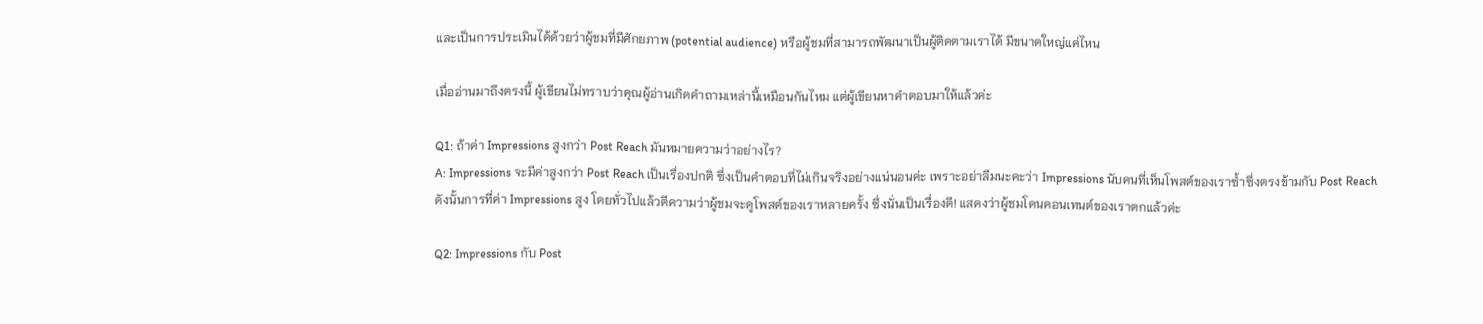และเป็นการประเมินได้ด้วยว่าผู้ชมที่มีศักยภาพ (potential audience) หรือผู้ชมที่สามารถพัฒนาเป็นผู้ติดตามเราได้ มีขนาดใหญ่แค่ไหน

เมื่ออ่านมาถึงตรงนี้ ผู้เขียนไม่ทราบว่าคุณผู้อ่านเกิดคำถามเหล่านี้เหมือนกันไหม แต่ผู้เขียนหาคำตอบมาให้แล้วค่ะ

Q1: ถ้าค่า Impressions สูงกว่า Post Reach มันหมายความว่าอย่างไร?
A: Impressions จะมีค่าสูงกว่า Post Reach เป็นเรื่องปกติ ซึ่งเป็นคำตอบที่ไม่เกินจริงอย่างแน่นอนค่ะ เพราะอย่าลืมนะคะว่า Impressions นับคนที่เห็นโพสต์ของเราซ้ำซึ่งตรงข้ามกับ Post Reach ดังนั้นการที่ค่า Impressions สูง โดยทั่วไปแล้วตีความว่าผู้ชมจะดูโพสต์ของเราหลายครั้ง ซึ่งนั่นเป็นเรื่องดี! แสดงว่าผู้ชมโดนคอนเทนต์ของเราตกแล้วค่ะ

Q2: Impressions กับ Post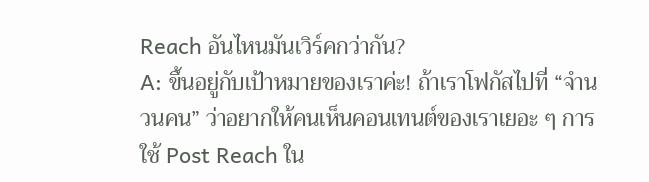Reach อันไหนมันเวิร์คกว่ากัน?
A: ขึ้นอยู่กับเป้าหมายของเราค่ะ! ถ้าเราโฟกัสไปที่ “จำนวนคน” ว่าอยากให้คนเห็นคอนเทนต์ของเราเยอะ ๆ การใช้ Post Reach ใน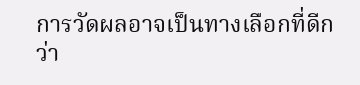การวัดผลอาจเป็นทางเลือกที่ดีกว่า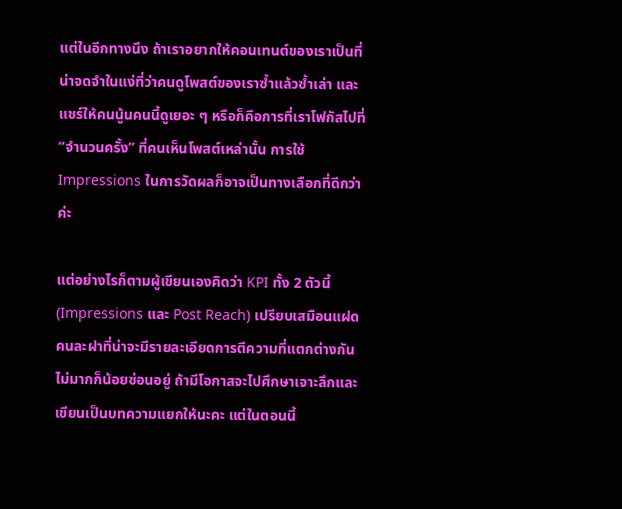แต่ในอีกทางนึง ถ้าเราอยากให้คอนเทนต์ของเราเป็นที่น่าจดจำในแง่ที่ว่าคนดูโพสต์ของเราซ้ำแล้วซ้ำเล่า และแชร์ให้คนนู้นคนนี้ดูเยอะ ๆ หรือก็คือการที่เราโฟกัสไปที่ “จำนวนครั้ง” ที่คนเห็นโพสต์เหล่านั้น การใช้ Impressions ในการวัดผลก็อาจเป็นทางเลือกที่ดีกว่าค่ะ

แต่อย่างไรก็ตามผู้เขียนเองคิดว่า KPI ทั้ง 2 ตัวนี้ (Impressions และ Post Reach) เปรียบเสมือนแฝดคนละฝาที่น่าจะมีรายละเอียดการตีความที่แตกต่างกันไม่มากก็น้อยซ่อนอยู่ ถ้ามีโอกาสจะไปศึกษาเจาะลึกและเขียนเป็นบทความแยกให้นะคะ แต่ในตอนนี้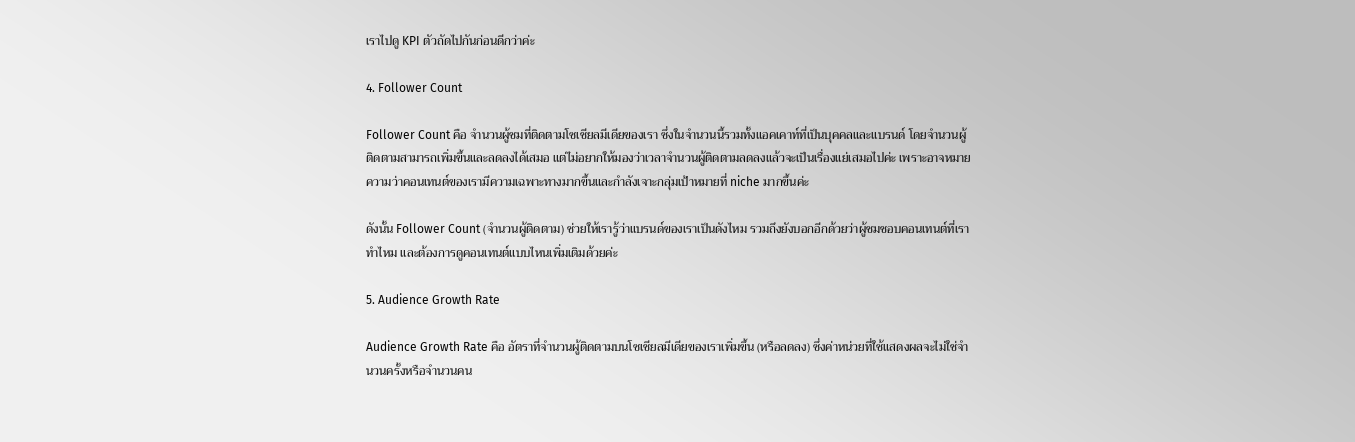เราไปดู KPI ตัวถัดไปกันก่อนดีกว่าค่ะ

4. Follower Count

Follower Count คือ จำนวนผู้ชมที่ติดตามโซเชียลมีเดียของเรา ซึ่งในจำนวนนี้รวมทั้งแอคเคาท์ที่เป็นบุคคลและแบรนด์ โดยจำนวนผู้ติดตามสามารถเพิ่มขึ้นและลดลงได้เสมอ แต่ไม่อยากให้มองว่าเวลาจำนวนผู้ติดตามลดลงแล้วจะเป็นเรื่องแย่เสมอไปค่ะ เพราะอาจหมายความว่าคอนเทนต์ของเรามีความเฉพาะทางมากขึ้นและกำลังเจาะกลุ่มเป้าหมายที่ niche มากขึ้นค่ะ

ดังนั้น Follower Count (จำนวนผู้ติดตาม) ช่วยให้เรารู้ว่าแบรนด์ของเราเป็นดังไหม รวมถึงยังบอกอีกด้วยว่าผู้ชมชอบคอนเทนต์ที่เราทำไหม และต้องการดูคอนเทนต์แบบไหนเพิ่มเติมด้วยค่ะ

5. Audience Growth Rate

Audience Growth Rate คือ อัตราที่จำนวนผู้ติดตามบนโซเชียลมีเดียของเราเพิ่มขึ้น (หรือลดลง) ซึ่งค่าหน่วยที่ใช้แสดงผลจะไม่ใช่จำนวนครั้งหรือจำนวนคน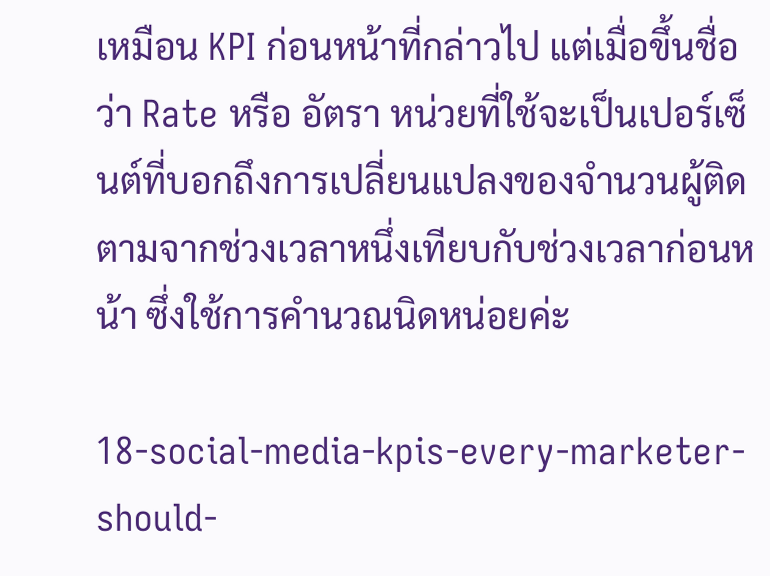เหมือน KPI ก่อนหน้าที่กล่าวไป แต่เมื่อขึ้นชื่อว่า Rate หรือ อัตรา หน่วยที่ใช้จะเป็นเปอร์เซ็นต์ที่บอกถึงการเปลี่ยนแปลงของจำนวนผู้ติดตามจากช่วงเวลาหนึ่งเทียบกับช่วงเวลาก่อนหน้า ซึ่งใช้การคำนวณนิดหน่อยค่ะ

18-social-media-kpis-every-marketer-should-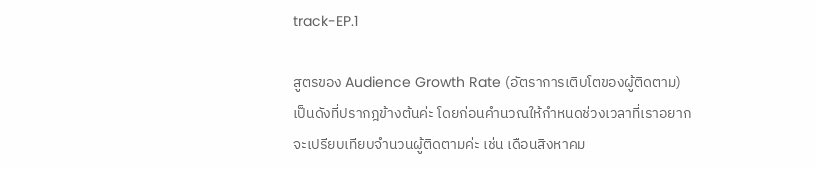track-EP.1

สูตรของ Audience Growth Rate (อัตราการเติบโตของผู้ติดตาม) เป็นดังที่ปรากฎข้างต้นค่ะ โดยก่อนคำนวณให้กำหนดช่วงเวลาที่เราอยากจะเปรียบเทียบจำนวนผู้ติดตามค่ะ เช่น เดือนสิงหาคม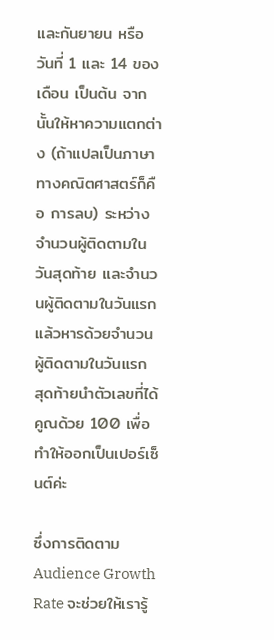และกันยายน หรือ วันที่ 1 และ 14 ของเดือน เป็นต้น จากนั้นให้หาความแตกต่าง (ถ้าแปลเป็นภาษาทางคณิตศาสตร์ก็คือ การลบ) ระหว่างจำนวนผู้ติดตามในวันสุดท้าย และจำนวนผู้ติดตามในวันแรก แล้วหารด้วยจำนวนผู้ติดตามในวันแรก สุดท้ายนำตัวเลขที่ได้คูณด้วย 100 เพื่อทำให้ออกเป็นเปอร์เซ็นต์ค่ะ

ซึ่งการติดตาม Audience Growth Rate จะช่วยให้เรารู้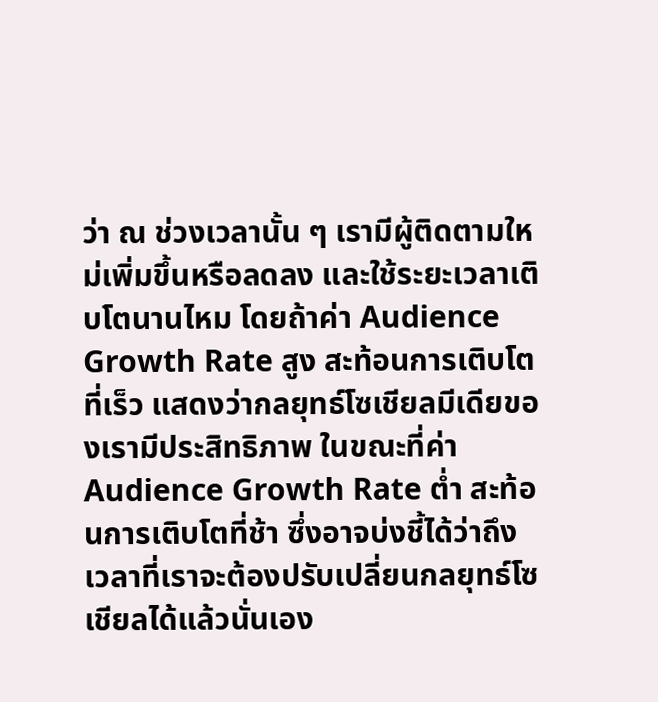ว่า ณ ช่วงเวลานั้น ๆ เรามีผู้ติดตามใหม่เพิ่มขึ้นหรือลดลง และใช้ระยะเวลาเติบโตนานไหม โดยถ้าค่า Audience Growth Rate สูง สะท้อนการเติบโตที่เร็ว แสดงว่ากลยุทธ์โซเชียลมีเดียของเรามีประสิทธิภาพ ในขณะที่ค่า Audience Growth Rate ต่ำ สะท้อนการเติบโตที่ช้า ซึ่งอาจบ่งชี้ได้ว่าถึงเวลาที่เราจะต้องปรับเปลี่ยนกลยุทธ์โซเชียลได้แล้วนั่นเอง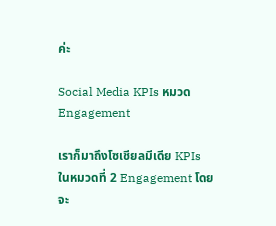ค่ะ

Social Media KPIs หมวด Engagement

เราก็มาถึงโซเชียลมีเดีย KPIs ในหมวดที่ 2 Engagement โดยจะ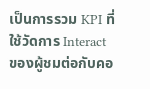เป็นการรวม KPI ที่ใช้วัดการ Interact ของผู้ชมต่อกับคอ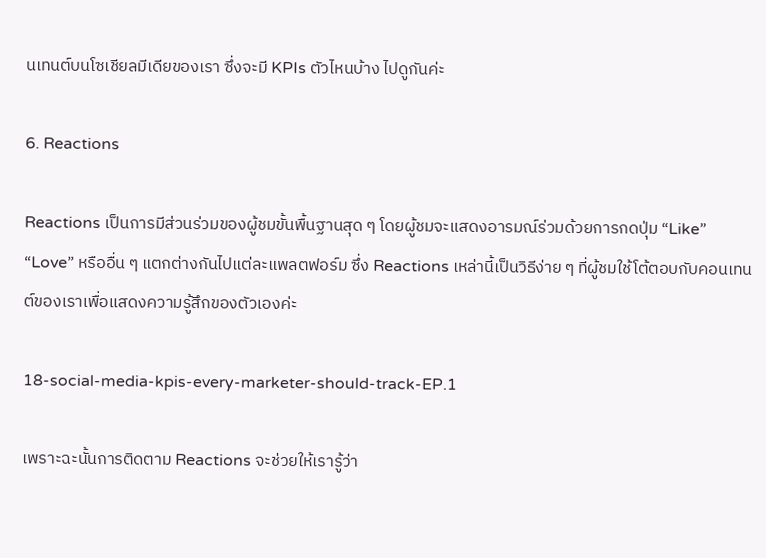นเทนต์บนโซเชียลมีเดียของเรา ซึ่งจะมี KPIs ตัวไหนบ้าง ไปดูกันค่ะ

6. Reactions

Reactions เป็นการมีส่วนร่วมของผู้ชมขั้นพื้นฐานสุด ๆ โดยผู้ชมจะแสดงอารมณ์ร่วมด้วยการกดปุ่ม “Like” “Love” หรืออื่น ๆ แตกต่างกันไปแต่ละแพลตฟอร์ม ซึ่ง Reactions เหล่านี้เป็นวิธีง่าย ๆ ที่ผู้ชมใช้โต้ตอบกับคอนเทนต์ของเราเพื่อแสดงความรู้สึกของตัวเองค่ะ

18-social-media-kpis-every-marketer-should-track-EP.1

เพราะฉะนั้นการติดตาม Reactions จะช่วยให้เรารู้ว่า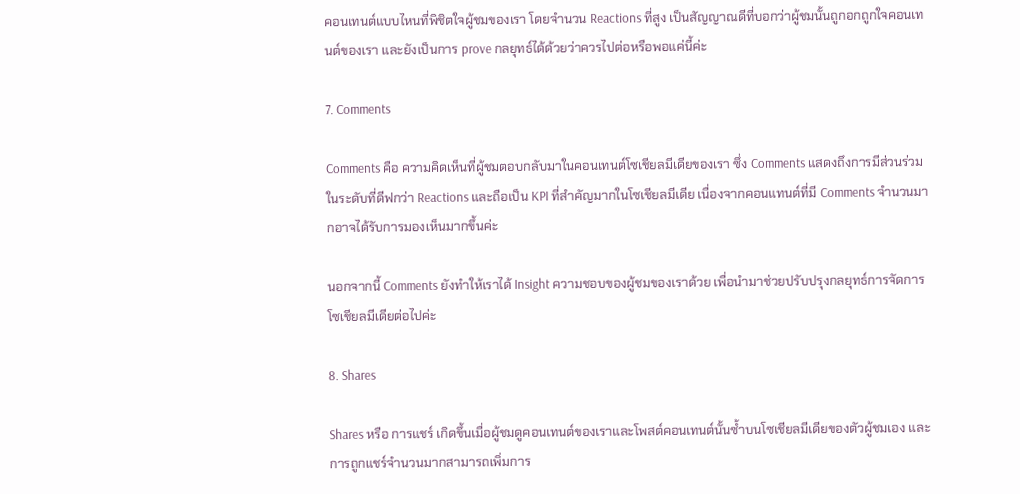คอนเทนต์แบบไหนที่พิชิตใจผู้ชมของเรา โดยจำนวน Reactions ที่สูง เป็นสัญญาณดีที่บอกว่าผู้ชมนั้นถูกอกถูกใจคอนเทนต์ของเรา และยังเป็นการ prove กลยุทธ์ได้ด้วยว่าควรไปต่อหรือพอแค่นี้ค่ะ

7. Comments

Comments คือ ความคิดเห็นที่ผู้ชมตอบกลับมาในคอนเทนต์โซเชียลมีเดียของเรา ซึ่ง Comments แสดงถึงการมีส่วนร่วมในระดับที่ดีฟกว่า Reactions และถือเป็น KPI ที่สำคัญมากในโซเชียลมีเดีย เนื่องจากคอนแทนต์ที่มี Comments จำนวนมากอาจได้รับการมองเห็นมากขึ้นค่ะ

นอกจากนี้ Comments ยังทำให้เราได้ Insight ความชอบของผู้ชมของเราด้วย เพื่อนำมาช่วยปรับปรุงกลยุทธ์การจัดการโซเชียลมีเดียต่อไปค่ะ

8. Shares

Shares หรือ การแชร์ เกิดขึ้นเมื่อผู้ชมดูคอนเทนต์ของเราและโพสต์คอนเทนต์นั้นซ้ำบนโซเชียลมีเดียของตัวผู้ชมเอง และการถูกแชร์จำนวนมากสามารถเพิ่มการ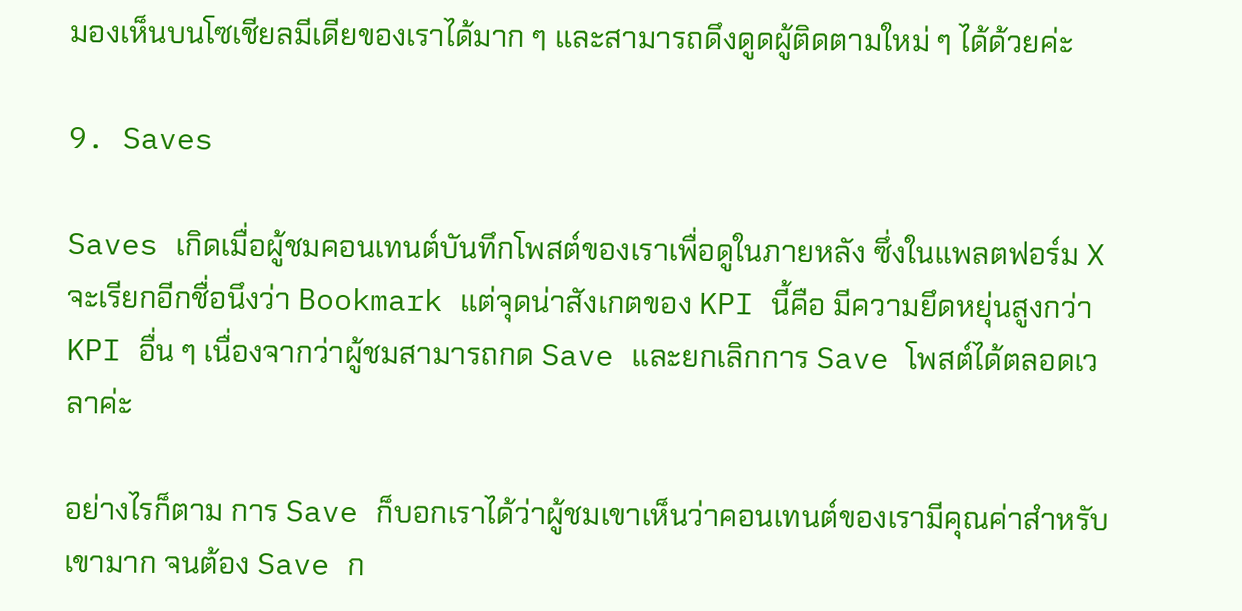มองเห็นบนโซเชียลมีเดียของเราได้มาก ๆ และสามารถดึงดูดผู้ติดตามใหม่ ๆ ได้ด้วยค่ะ

9. Saves

Saves เกิดเมื่อผู้ชมคอนเทนต์บันทึกโพสต์ของเราเพื่อดูในภายหลัง ซึ่งในแพลตฟอร์ม X จะเรียกอีกชื่อนึงว่า Bookmark แต่จุดน่าสังเกตของ KPI นี้คือ มีความยึดหยุ่นสูงกว่า KPI อื่น ๆ เนื่องจากว่าผู้ชมสามารถกด Save และยกเลิกการ Save โพสต์ได้ตลอดเวลาค่ะ

อย่างไรก็ตาม การ Save ก็บอกเราได้ว่าผู้ชมเขาเห็นว่าคอนเทนต์ของเรามีคุณค่าสำหรับเขามาก จนต้อง Save ก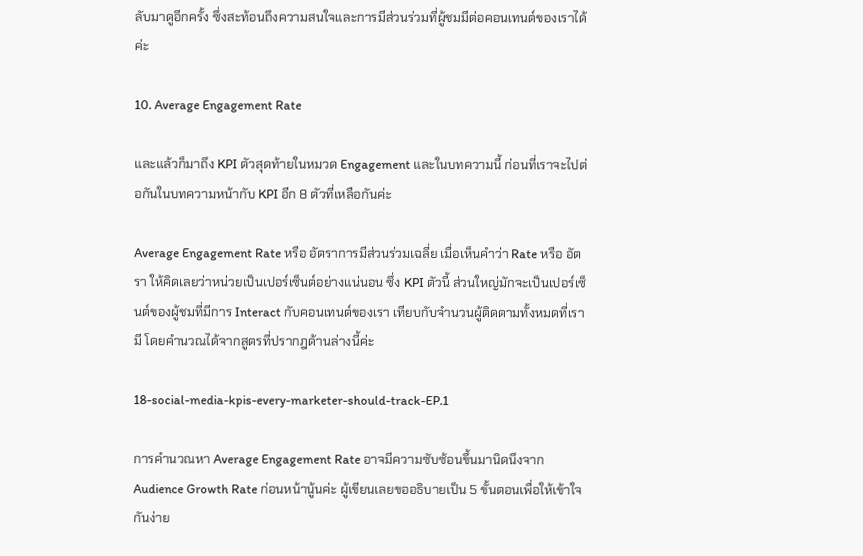ลับมาดูอีกครั้ง ซึ่งสะท้อนถึงความสนใจและการมีส่วนร่วมที่ผู้ชมมีต่อคอนเทนต์ของเราได้ค่ะ

10. Average Engagement Rate

และแล้วก็มาถึง KPI ตัวสุดท้ายในหมวด Engagement และในบทความนี้ ก่อนที่เราจะไปต่อกันในบทความหน้ากับ KPI อีก 8 ตัวที่เหลือกันค่ะ

Average Engagement Rate หรือ อัตราการมีส่วนร่วมเฉลี่ย เมื่อเห็นคำว่า Rate หรือ อัตรา ให้คิดเลยว่าหน่วยเป็นเปอร์เซ็นต์อย่างแน่นอน ซึ่ง KPI ตัวนี้ ส่วนใหญ่มักจะเป็นเปอร์เซ็นต์ของผู้ชมที่มีการ Interact กับคอนเทนต์ของเรา เทียบกับจำนวนผู้ติดตามทั้งหมดที่เรามี โดยคำนวณได้จากสูตรที่ปรากฎด้านล่างนี้ค่ะ

18-social-media-kpis-every-marketer-should-track-EP.1

การคำนวณหา Average Engagement Rate อาจมีความซับซ้อนขึ้นมานิดนึงจาก Audience Growth Rate ก่อนหน้านู้นค่ะ ผู้เขียนเลยขออธิบายเป็น 5 ขั้นตอนเพื่อให้เข้าใจกันง่าย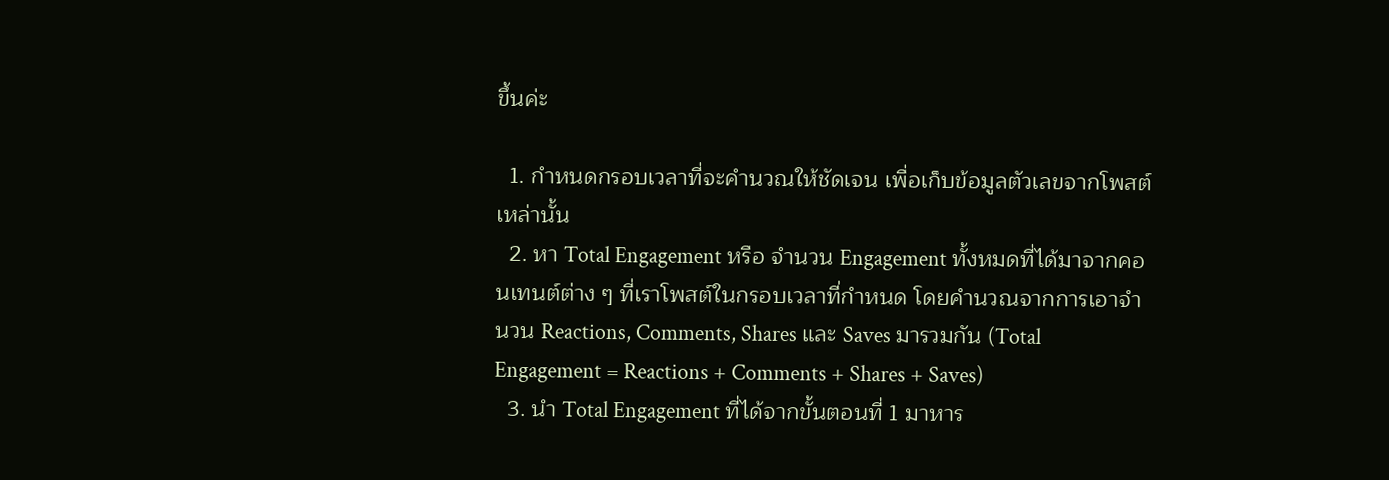ขึ้นค่ะ

  1. กำหนดกรอบเวลาที่จะคำนวณให้ชัดเจน เพื่อเก็บข้อมูลตัวเลขจากโพสต์เหล่านั้น
  2. หา Total Engagement หรือ จำนวน Engagement ทั้งหมดที่ได้มาจากคอนเทนต์ต่าง ๆ ที่เราโพสต์ในกรอบเวลาที่กำหนด โดยคำนวณจากการเอาจำนวน Reactions, Comments, Shares และ Saves มารวมกัน (Total Engagement = Reactions + Comments + Shares + Saves)
  3. นำ Total Engagement ที่ได้จากขั้นตอนที่ 1 มาหาร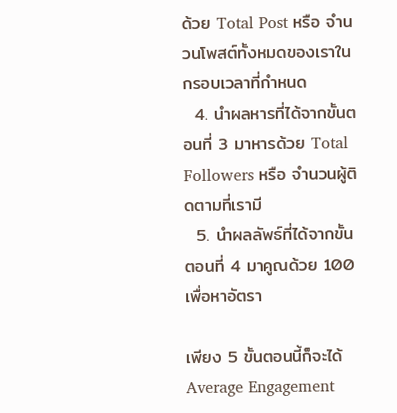ด้วย Total Post หรือ จำนวนโพสต์ทั้งหมดของเราในกรอบเวลาที่กำหนด
  4. นำผลหารที่ได้จากขั้นตอนที่ 3 มาหารด้วย Total Followers หรือ จำนวนผู้ติดตามที่เรามี
  5. นำผลลัพธ์ที่ได้จากขั้นตอนที่ 4 มาคูณด้วย 100 เพื่อหาอัตรา

เพียง 5 ขั้นตอนนี้ก็จะได้ Average Engagement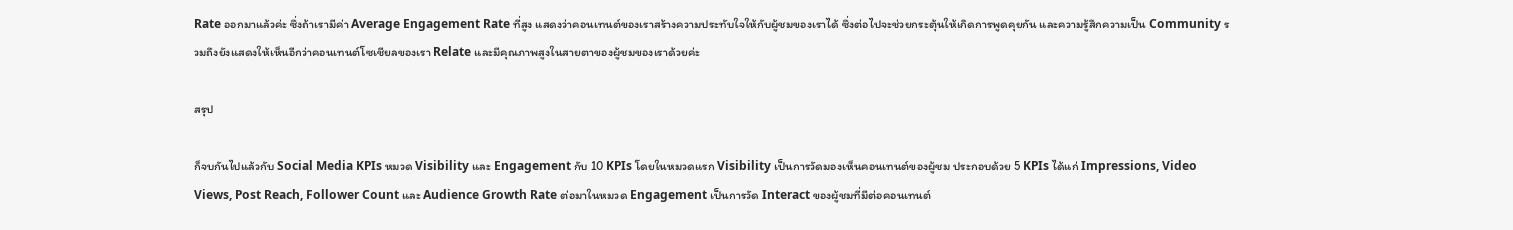Rate ออกมาแล้วค่ะ ซึ่งถ้าเรามีค่า Average Engagement Rate ที่สูง แสดงว่าคอนเทนต์ของเราสร้างความประทับใจให้กับผู้ชมของเราได้ ซึ่งต่อไปจะช่วยกระตุ้นให้เกิดการพูดคุยกัน และความรู้สึกความเป็น Community รวมถึงยังแสดงให้เห็นอีกว่าคอนเทนต์โซเชียลของเรา Relate และมีคุณภาพสูงในสายตาของผู้ชมของเราด้วยค่ะ

สรุป

ก็จบกันไปแล้วกับ Social Media KPIs หมวด Visibility และ Engagement กับ 10 KPIs โดยในหมวดแรก Visibility เป็นการวัดมองเห็นคอนเทนต์ของผู้ชม ประกอบด้วย 5 KPIs ได้แก่ Impressions, Video Views, Post Reach, Follower Count และ Audience Growth Rate ต่อมาในหมวด Engagement เป็นการวัด Interact ของผู้ชมที่มีต่อคอนเทนต์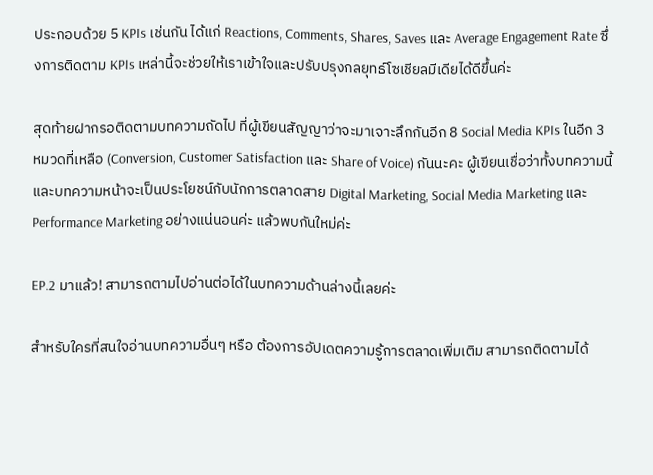ประกอบด้วย 5 KPIs เช่นกัน ได้แก่ Reactions, Comments, Shares, Saves และ Average Engagement Rate ซึ่งการติดตาม KPIs เหล่านี้จะช่วยให้เราเข้าใจและปรับปรุงกลยุทธ์โซเชียลมีเดียได้ดีขึ้นค่ะ

สุดท้ายฝากรอติดตามบทความถัดไป ที่ผู้เขียนสัญญาว่าจะมาเจาะลึกกันอีก 8 Social Media KPIs ในอีก 3 หมวดที่เหลือ (Conversion, Customer Satisfaction และ Share of Voice) กันนะคะ ผู้เขียนเชื่อว่าทั้งบทความนี้และบทความหน้าจะเป็นประโยชน์กับนักการตลาดสาย Digital Marketing, Social Media Marketing และ Performance Marketing อย่างแน่นอนค่ะ แล้วพบกันใหม่ค่ะ

EP.2 มาแล้ว! สามารถตามไปอ่านต่อได้ในบทความด้านล่างนี้เลยค่ะ

สำหรับใครที่สนใจอ่านบทความอื่นๆ หรือ ต้องการอัปเดตความรู้การตลาดเพิ่มเติม สามารถติดตามได้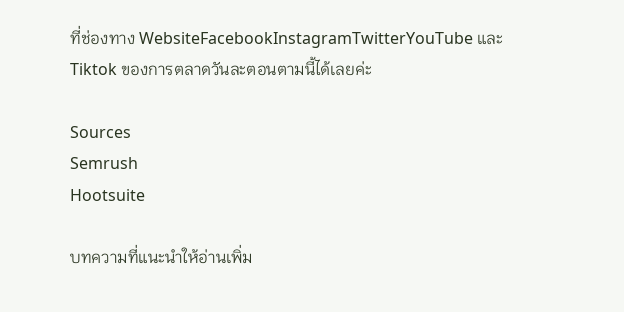ที่ช่องทาง WebsiteFacebookInstagramTwitterYouTube และ Tiktok ของการตลาดวันละตอนตามนี้ได้เลยค่ะ

Sources
Semrush
Hootsuite

บทความที่แนะนำให้อ่านเพิ่ม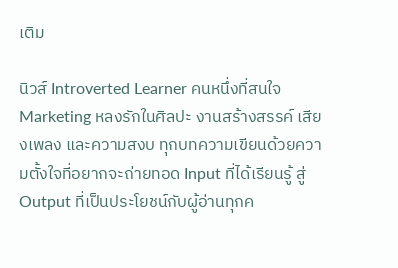เติม

นิวส์ Introverted Learner คนหนึ่งที่สนใจ Marketing หลงรักในศิลปะ งานสร้างสรรค์ เสียงเพลง และความสงบ ทุกบทความเขียนด้วยความตั้งใจที่อยากจะถ่ายทอด Input ที่ได้เรียนรู้ สู่ Output ที่เป็นประโยชน์กับผู้อ่านทุกค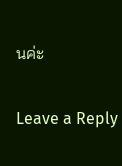นค่ะ

Leave a Reply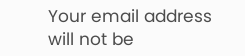Your email address will not be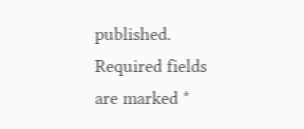published. Required fields are marked *